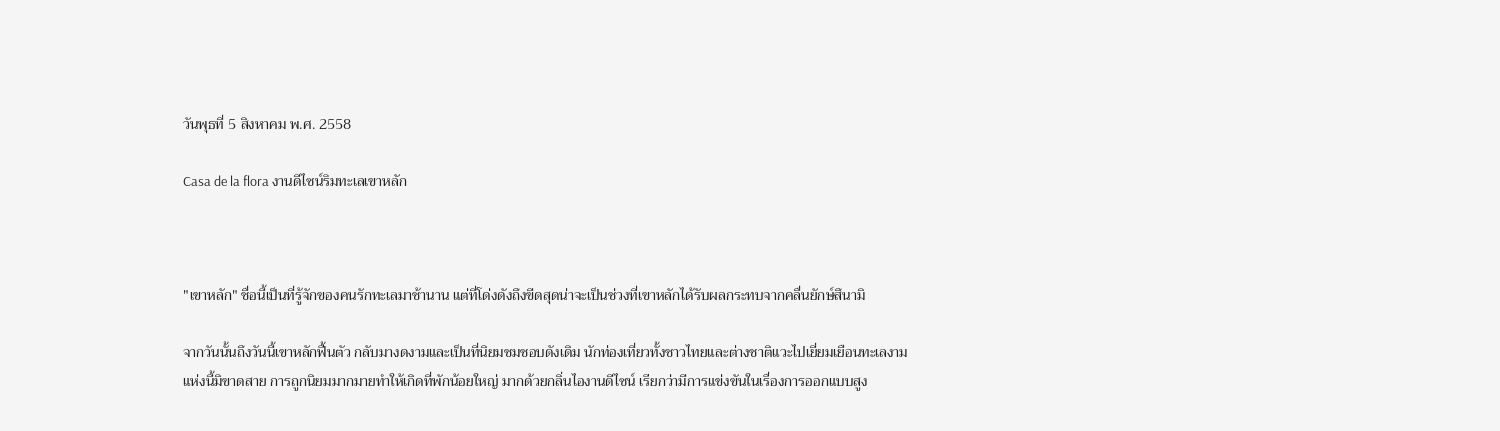วันพุธที่ 5 สิงหาคม พ.ศ. 2558

Casa de la flora งานดีไซน์ริมทะเลเขาหลัก



"เขาหลัก" ชื่อนี้เป็นที่รู้จักของคนรักทะเลมาช้านาน แต่ที่โด่งดังถึงขีดสุดน่าจะเป็นช่วงที่เขาหลักได้รับผลกระทบจากคลื่นยักษ์สึนามิ

จากวันนั้นถึงวันนี้เขาหลักฟื้นตัว กลับมางดงามและเป็นที่นิยมชมชอบดังเดิม นักท่องเที่ยวทั้งชาวไทยและต่างชาติแวะไปเยี่ยมเยือนทะเลงามแห่งนี้มิขาดสาย การถูกนิยมมากมายทำให้เกิดที่พักน้อยใหญ่ มากด้วยกลิ่นไองานดีไซน์ เรียกว่ามีการแข่งขันในเรื่องการออกแบบสูง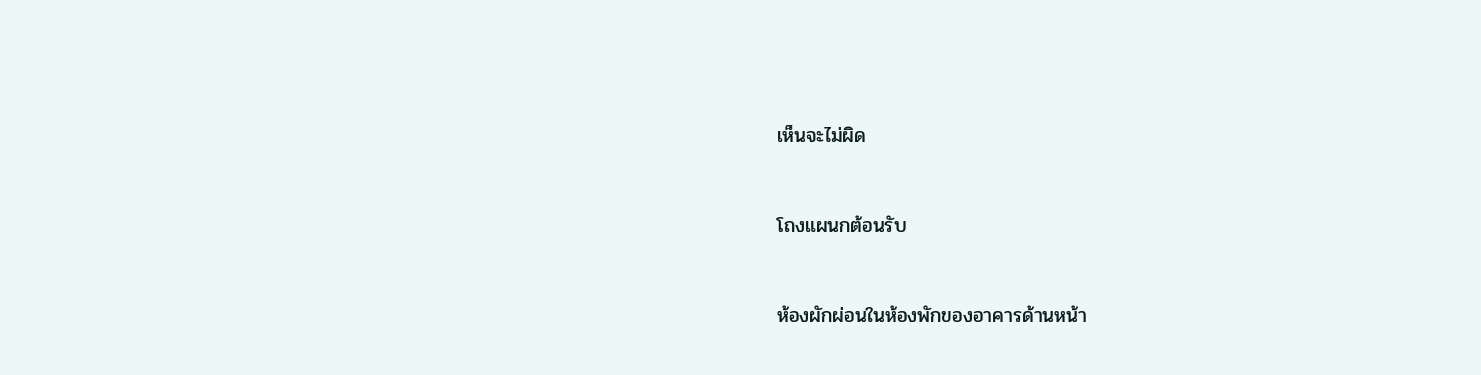เห็นจะไม่ผิด


โถงแผนกต้อนรับ


ห้องผักผ่อนในห้องพักของอาคารด้านหน้า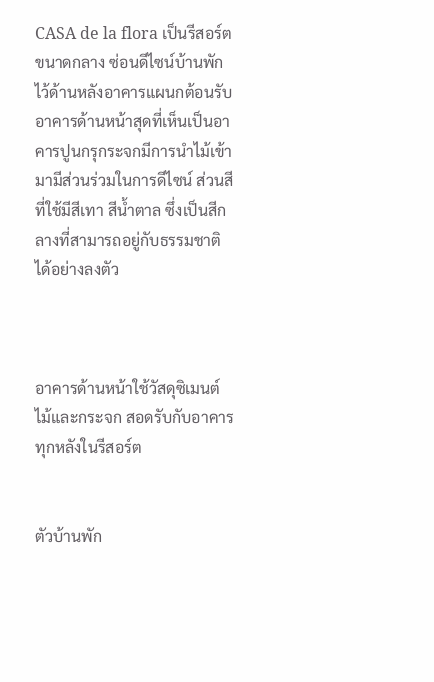CASA de la flora เป็นรีสอร์ตขนาดกลาง ซ่อนดีไซน์บ้านพักไว้ด้านหลังอาคารแผนกต้อนรับ อาคารด้านหน้าสุดที่เห็นเป็นอาคารปูนกรุกระจกมีการนำไม้เข้ามามีส่วนร่วมในการดีไซน์ ส่วนสีที่ใช้มีสีเทา สีน้ำตาล ซึ่งเป็นสีกลางที่สามารถอยู่กับธรรมชาติได้อย่างลงตัว



อาคารด้านหน้าใช้วัสดุซิเมนต์ ไม้และกระจก สอดรับกับอาคารทุกหลังในรีสอร์ต


ตัวบ้านพัก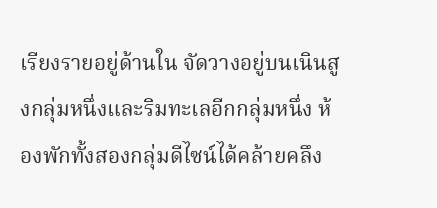เรียงรายอยู่ด้านใน จัดวางอยู่บนเนินสูงกลุ่มหนึ่งและริมทะเลอีกกลุ่มหนึ่ง ห้องพักทั้งสองกลุ่มดีไซน์ได้คล้ายคลึง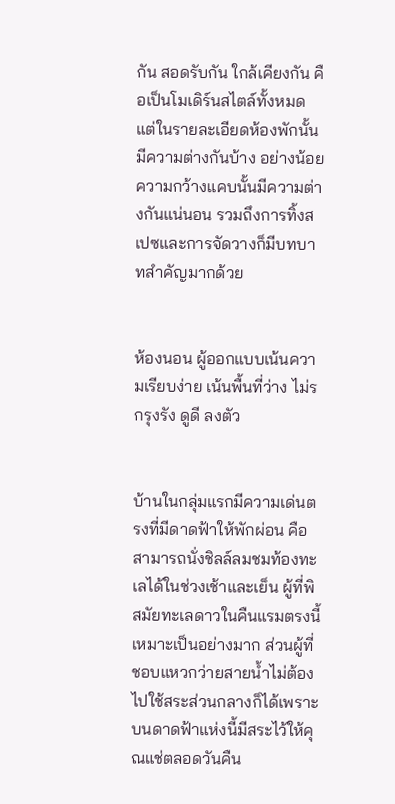กัน สอดรับกัน ใกล้เคียงกัน คือเป็นโมเดิร์นสไตล์ทั้งหมด แต่ในรายละเอียดห้องพักนั้นมีความต่างกันบ้าง อย่างน้อยความกว้างแคบนั้นมีความต่างกันแน่นอน รวมถึงการทิ้งสเปซและการจัดวางก็มีบทบาทสำคัญมากด้วย


ห้องนอน ผู้ออกแบบเน้นความเรียบง่าย เน้นพื้นที่ว่าง ไม่รกรุงรัง ดูดี ลงตัว


บ้านในกลุ่มแรกมีความเด่นตรงที่มีดาดฟ้าให้พักผ่อน คือสามารถนั่งชิลล์ลมชมท้องทะเลได้ในช่วงเช้าและเย็น ผู้ที่พิสมัยทะเลดาวในคืนแรมตรงนี้เหมาะเป็นอย่างมาก ส่วนผู้ที่ชอบแหวกว่ายสายน้ำไม่ต้องไปใช้สระส่วนกลางก็ได้เพราะบนดาดฟ้าแห่งนี้มีสระไว้ให้คุณแช่ตลอดวันคืน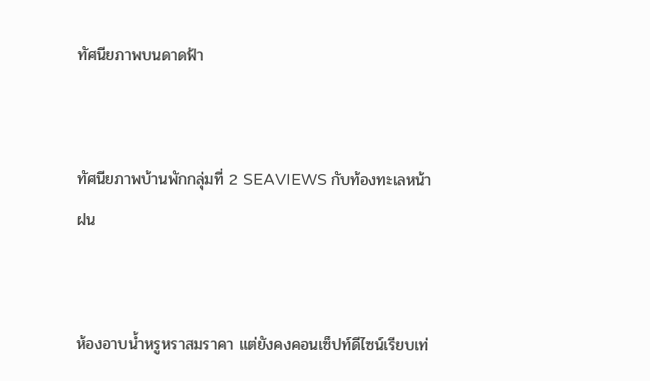ทัศนียภาพบนดาดฟ้า


ทัศนียภาพบ้านพักกลุ่มที่ 2 SEAVIEWS กับท้องทะเลหน้าฝน


ห้องอาบน้ำหรูหราสมราคา แต่ยังคงคอนเซ็ปท์ดีไซน์เรียบเท่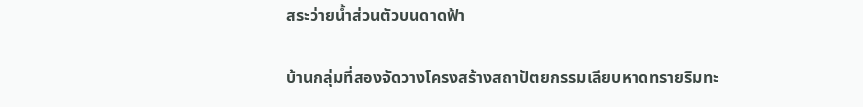สระว่ายน้ำส่วนตัวบนดาดฟ้า

บ้านกลุ่มที่สองจัดวางโครงสร้างสถาปัตยกรรมเลียบหาดทรายริมทะ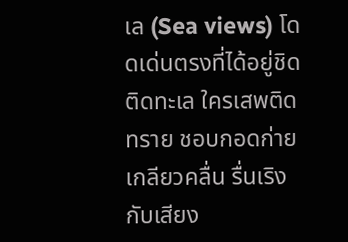เล (Sea views) โดดเด่นตรงที่ได้อยู่ชิดติดทะเล ใครเสพติดทราย ชอบกอดก่ายเกลียวคลื่น รื่นเริงกับเสียง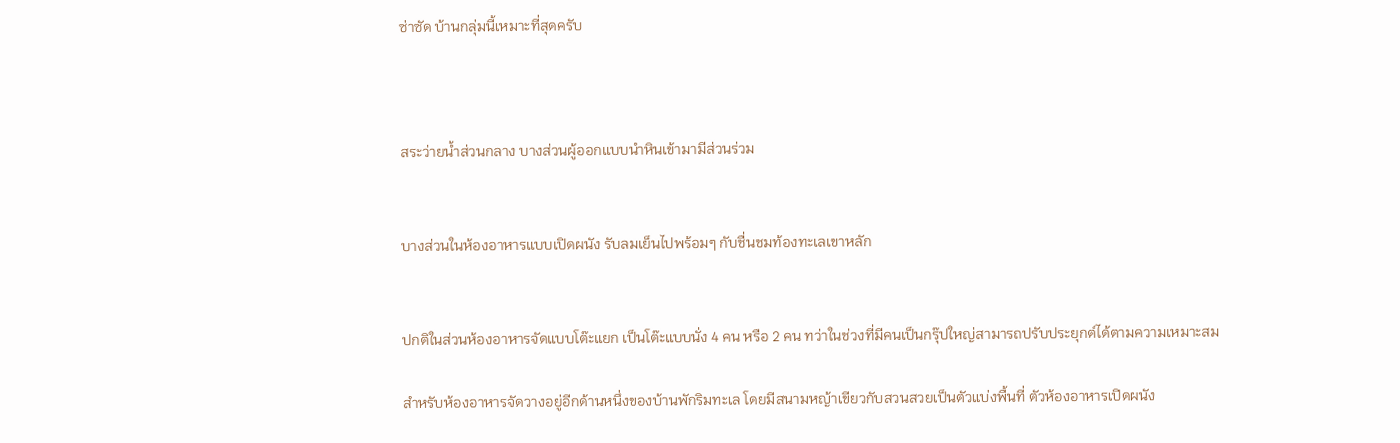ซ่าซัด บ้านกลุ่มนี้เหมาะที่สุดครับ



สระว่ายน้ำส่วนกลาง บางส่วนผู้ออกแบบนำหินเข้ามามีส่วนร่วม


บางส่วนในห้องอาหารแบบเปิดผนัง รับลมเย็นไปพร้อมๆ กับชื่นชมท้องทะเลเขาหลัก


ปกติในส่วนห้องอาหารจัดแบบโต๊ะแยก เป็นโต๊ะแบบนั่ง 4 คน หรือ 2 คน ทว่าในช่วงที่มีคนเป็นกรุ๊ปใหญ่สามารถปรับประยุกต์ได้ตามความเหมาะสม

สำหรับห้องอาหารจัดวางอยู่อีกด้านหนึ่งของบ้านพักริมทะเล โดยมีสนามหญ้าเขียวกับสวนสวยเป็นตัวแบ่งพื้นที่ ตัวห้องอาหารเปิดผนัง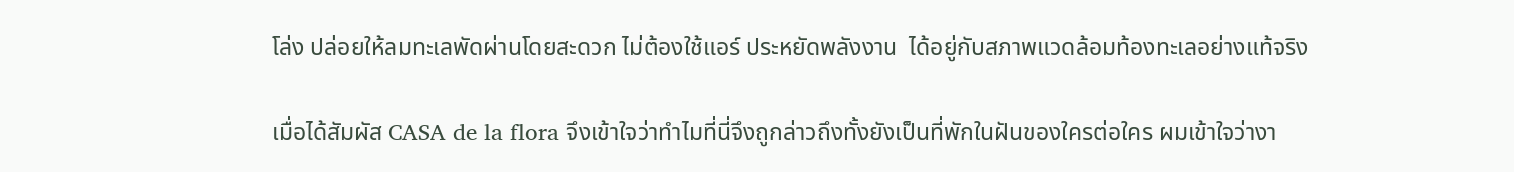โล่ง ปล่อยให้ลมทะเลพัดผ่านโดยสะดวก ไม่ต้องใช้แอร์ ประหยัดพลังงาน  ได้อยู่กับสภาพแวดล้อมท้องทะเลอย่างแท้จริง

เมื่อได้สัมผัส CASA de la flora จึงเข้าใจว่าทำไมที่นี่จึงถูกล่าวถึงทั้งยังเป็นที่พักในฝันของใครต่อใคร ผมเข้าใจว่างา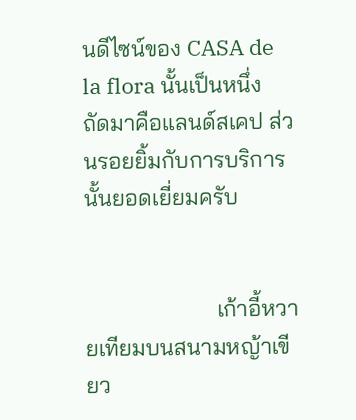นดีไซน์ของ CASA de la flora นั้นเป็นหนึ่ง ถัดมาคือแลนด์สเคป ส่วนรอยยิ้มกับการบริการนั้นยอดเยี่ยมครับ


                       เก้าอี้หวายเทียมบนสนามหญ้าเขียว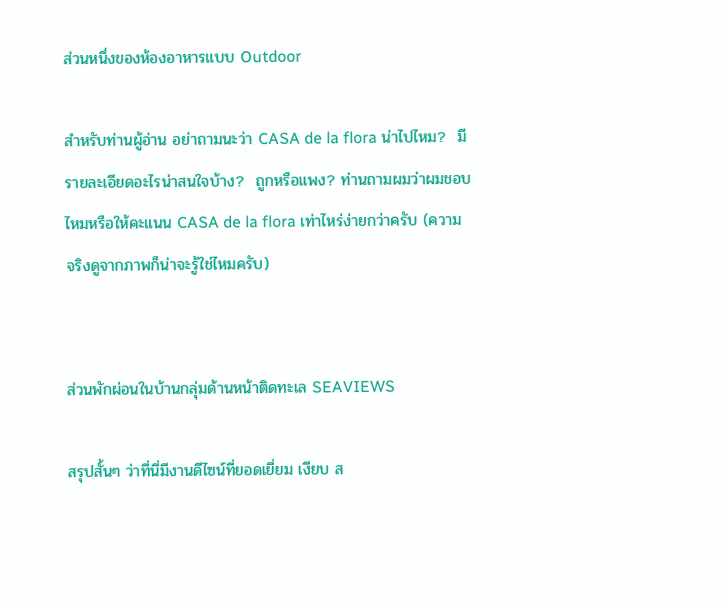ส่วนหนึ่งของห้องอาหารแบบ Outdoor

สำหรับท่านผู้อ่าน อย่าถามนะว่า CASA de la flora น่าไปไหม?  มีรายละเอียดอะไรน่าสนใจบ้าง?  ถูกหรือแพง? ท่านถามผมว่าผมชอบไหมหรือให้คะแนน CASA de la flora เท่าไหร่ง่ายกว่าครับ (ความจริงดูจากภาพก็น่าจะรู้ใช่ไหมครับ)


ส่วนพักผ่อนในบ้านกลุ่มด้านหน้าติดทะเล SEAVIEWS

สรุปสั้นๆ ว่าที่นี่มีงานดีไซน์ที่ยอดเยี่ยม เงียบ ส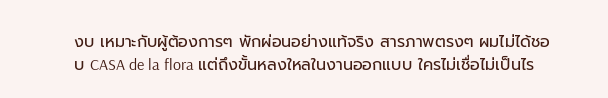งบ เหมาะกับผู้ต้องการๆ พักผ่อนอย่างแท้จริง สารภาพตรงๆ ผมไม่ได้ชอบ CASA de la flora แต่ถึงขั้นหลงใหลในงานออกแบบ ใครไม่เชื่อไม่เป็นไร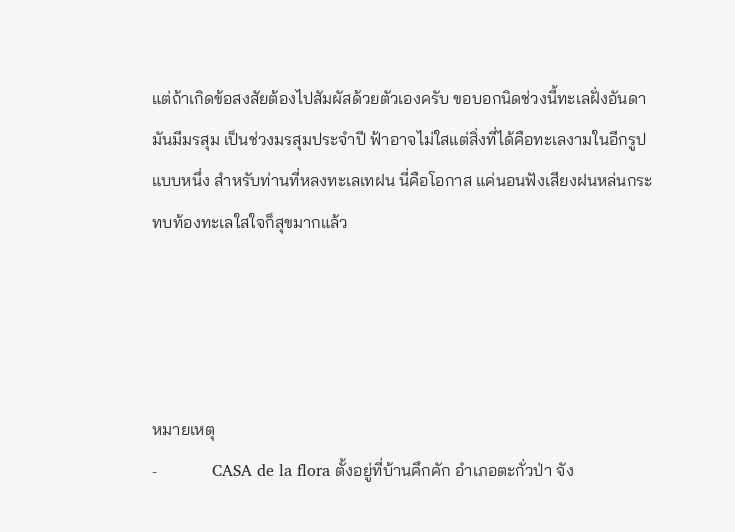แต่ถ้าเกิดข้อสงสัยต้องไปสัมผัสด้วยตัวเองครับ ขอบอกนิดช่วงนี้ทะเลฝั่งอันดามันมีมรสุม เป็นช่วงมรสุมประจำปี ฟ้าอาจไม่ใสแต่สิ่งที่ได้คือทะเลงามในอีกรูปแบบหนึ่ง สำหรับท่านที่หลงทะเลเทฝน นี่คือโอกาส แค่นอนฟังเสียงฝนหล่นกระทบท้องทะเลใสใจก็สุขมากแล้ว




หมายเหตุ
-           CASA de la flora ตั้งอยู่ที่บ้านคึกคัก อำเภอตะกั่วป่า จัง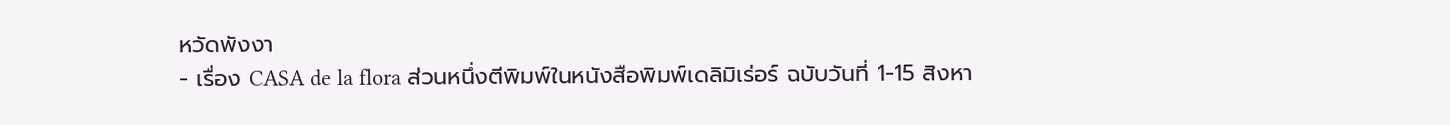หวัดพังงา
- เรื่อง CASA de la flora ส่วนหนึ่งตีพิมพ์ในหนังสือพิมพ์เดลิมิเร่อร์ ฉบับวันที่ 1-15 สิงหา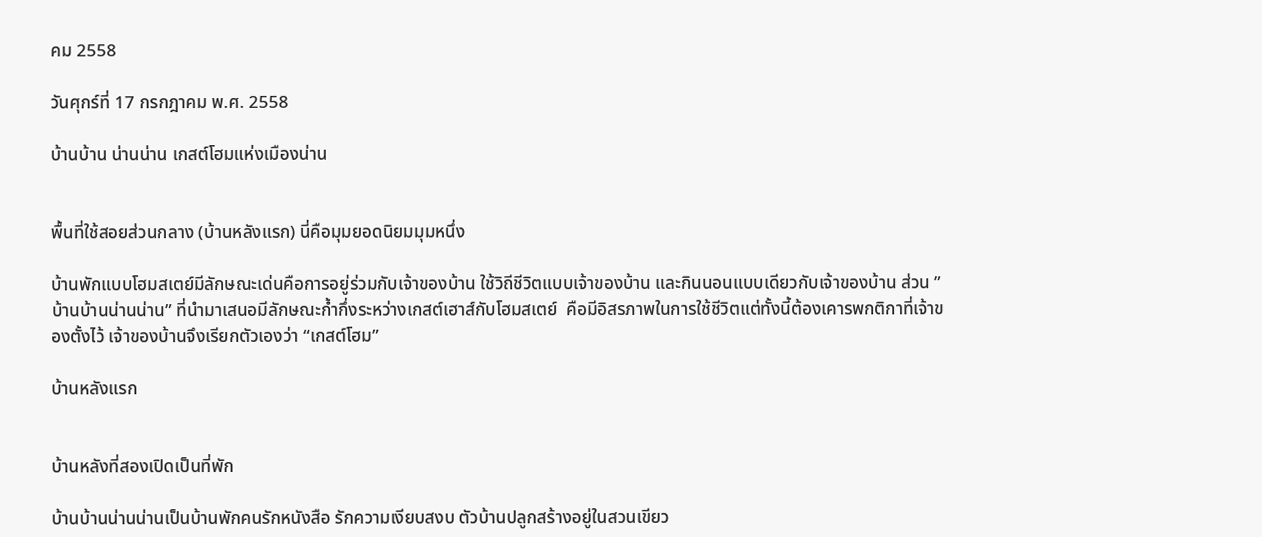คม 2558

วันศุกร์ที่ 17 กรกฎาคม พ.ศ. 2558

บ้านบ้าน น่านน่าน เกสต์โฮมแห่งเมืองน่าน


พื้นที่ใช้สอยส่วนกลาง (บ้านหลังแรก) นี่คือมุมยอดนิยมมุมหนึ่ง

บ้านพักแบบโฮมสเตย์มีลักษณะเด่นคือการอยู่ร่วมกับเจ้าของบ้าน ใช้วิถีชีวิตแบบเจ้าของบ้าน และกินนอนแบบเดียวกับเจ้าของบ้าน ส่วน ”บ้านบ้านน่านน่าน” ที่นำมาเสนอมีลักษณะก้ำกึ่งระหว่างเกสต์เฮาส์กับโฮมสเตย์  คือมีอิสรภาพในการใช้ชีวิตแต่ทั้งนี้ต้องเคารพกติกาที่เจ้าของตั้งไว้ เจ้าของบ้านจึงเรียกตัวเองว่า “เกสต์โฮม”

บ้านหลังแรก


บ้านหลังที่สองเปิดเป็นที่พัก

บ้านบ้านน่านน่านเป็นบ้านพักคนรักหนังสือ รักความเงียบสงบ ตัวบ้านปลูกสร้างอยู่ในสวนเขียว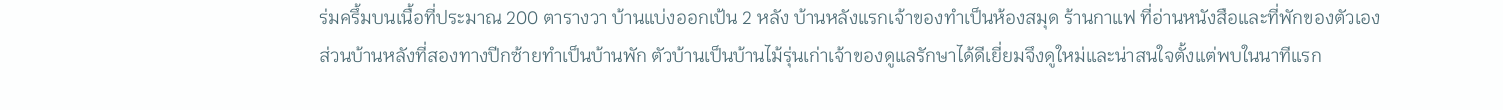ร่มครึ้มบนเนื้อที่ประมาณ 200 ตารางวา บ้านแบ่งออกเป้น 2 หลัง บ้านหลังแรกเจ้าของทำเป็นห้องสมุด ร้านกาแฟ ที่อ่านหนังสือและที่พักของตัวเอง ส่วนบ้านหลังที่สองทางปีกซ้ายทำเป็นบ้านพัก ตัวบ้านเป็นบ้านไม้รุ่นเก่าเจ้าของดูแลรักษาได้ดีเยี่ยมจึงดูใหม่และน่าสนใจตั้งแต่พบในนาทีแรก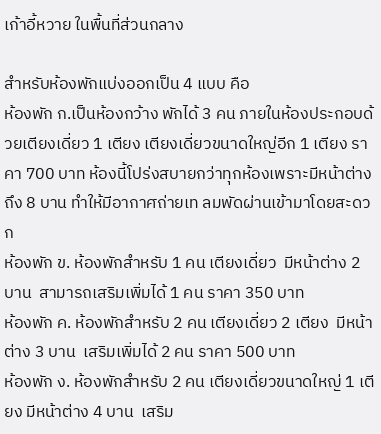เก้าอี้หวาย ในพื้นที่ส่วนกลาง

สำหรับห้องพักแบ่งออกเป็น 4 แบบ คือ
ห้องพัก ก.เป็นห้องกว้าง พักได้ 3 คน ภายในห้องประกอบด้วยเตียงเดี่ยว 1 เตียง เตียงเดี่ยวขนาดใหญ่อีก 1 เตียง ราคา 700 บาท ห้องนี้โปร่งสบายกว่าทุกห้องเพราะมีหน้าต่างถึง 8 บาน ทำให้มีอากาศถ่ายเท ลมพัดผ่านเข้ามาโดยสะดวก
ห้องพัก ข. ห้องพักสำหรับ 1 คน เตียงเดี่ยว  มีหน้าต่าง 2 บาน  สามารถเสริมเพิ่มได้ 1 คน ราคา 350 บาท
ห้องพัก ค. ห้องพักสำหรับ 2 คน เตียงเดี่ยว 2 เตียง  มีหน้าต่าง 3 บาน  เสริมเพิ่มได้ 2 คน ราคา 500 บาท
ห้องพัก ง. ห้องพักสำหรับ 2 คน เตียงเดี่ยวขนาดใหญ่ 1 เตียง มีหน้าต่าง 4 บาน  เสริม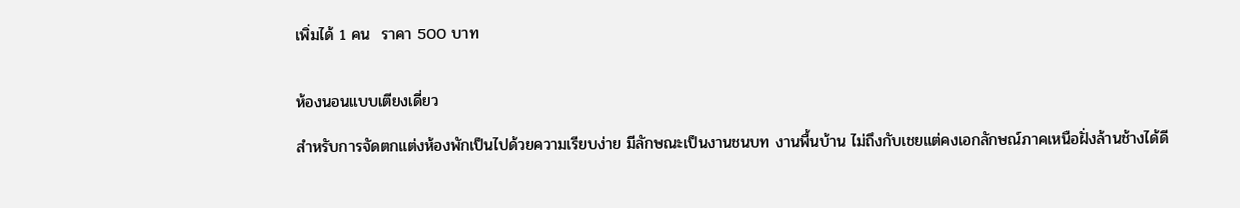เพิ่มได้ 1 คน  ราคา 500 บาท


ห้องนอนแบบเตียงเดี่ยว

สำหรับการจัดตกแต่งห้องพักเป็นไปด้วยความเรียบง่าย มีลักษณะเป็นงานชนบท งานพื้นบ้าน ไม่ถึงกับเชยแต่คงเอกลักษณ์ภาคเหนือฝั่งล้านช้างได้ดี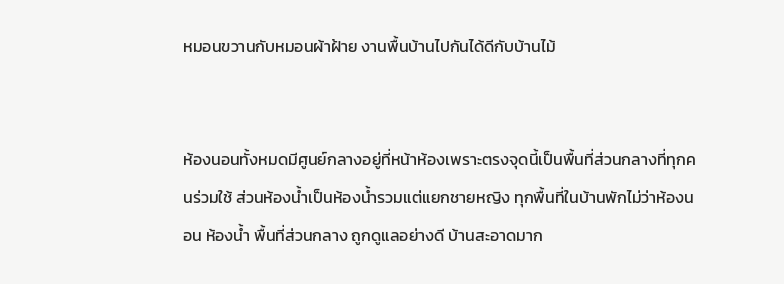หมอนขวานกับหมอนผ้าฝ้าย งานพื้นบ้านไปกันได้ดีกับบ้านไม้


ห้องนอนทั้งหมดมีศูนย์กลางอยู่ที่หน้าห้องเพราะตรงจุดนี้เป็นพื้นที่ส่วนกลางที่ทุกคนร่วมใช้ ส่วนห้องน้ำเป็นห้องน้ำรวมแต่แยกชายหญิง ทุกพื้นที่ในบ้านพักไม่ว่าห้องนอน ห้องน้ำ พื้นที่ส่วนกลาง ถูกดูแลอย่างดี บ้านสะอาดมาก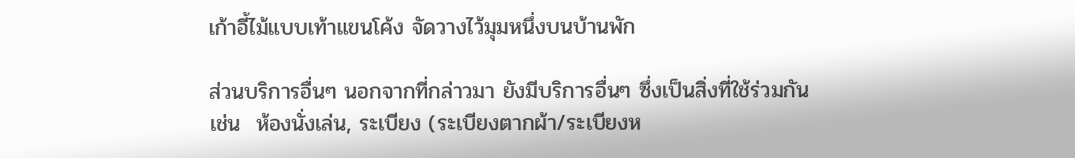เก้าอี้ไม้แบบเท้าแขนโค้ง จัดวางไว้มุมหนึ่งบนบ้านพัก

ส่วนบริการอื่นๆ นอกจากที่กล่าวมา ยังมีบริการอื่นๆ ซึ่งเป็นสิ่งที่ใช้ร่วมกัน เช่น  ห้องนั่งเล่น, ระเบียง (ระเบียงตากผ้า/ระเบียงห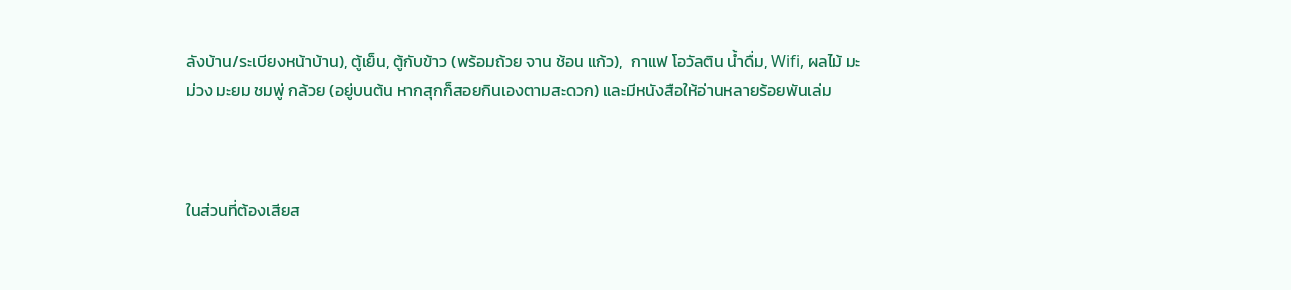ลังบ้าน/ระเบียงหน้าบ้าน), ตู้เย็น, ตู้กับข้าว (พร้อมถ้วย จาน ช้อน แก้ว),  กาแฟ โอวัลติน น้ำดื่ม, Wifi, ผลไม้ มะม่วง มะยม ชมพู่ กล้วย (อยู่บนต้น หากสุกก็สอยกินเองตามสะดวก) และมีหนังสือให้อ่านหลายร้อยพันเล่ม



ในส่วนที่ต้องเสียส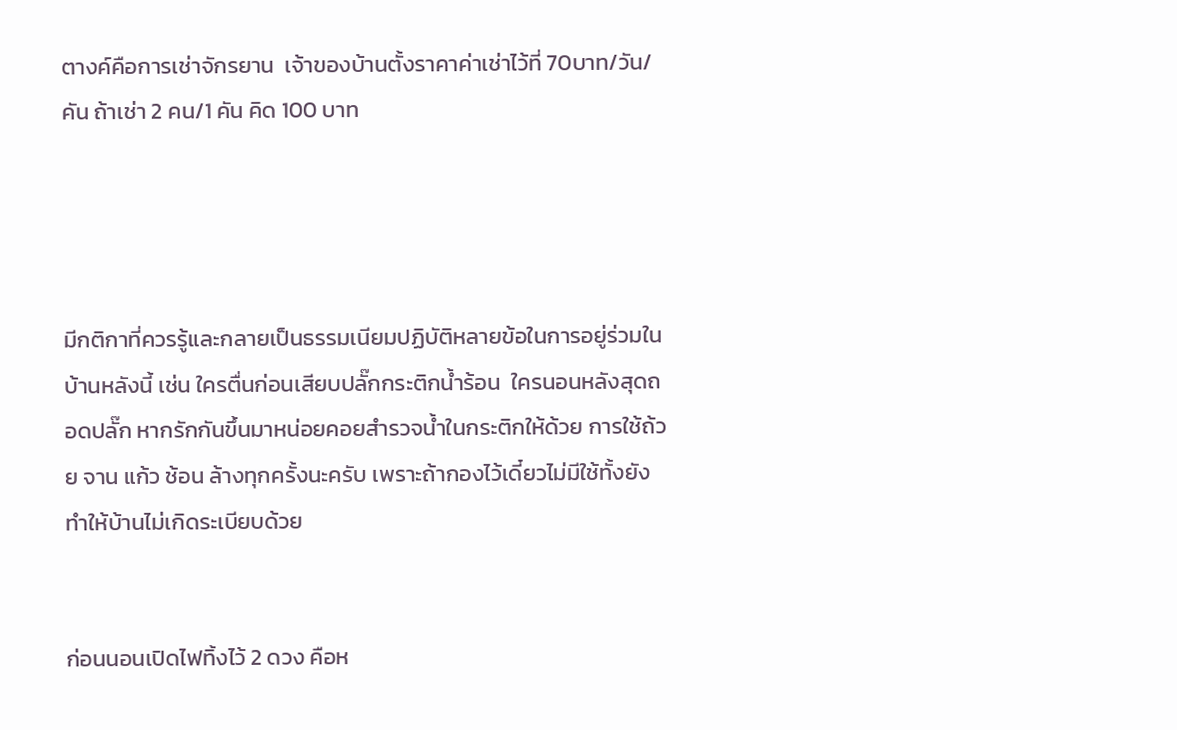ตางค์คือการเช่าจักรยาน  เจ้าของบ้านตั้งราคาค่าเช่าไว้ที่ 70บาท/วัน/คัน ถ้าเช่า 2 คน/1 คัน คิด 100 บาท




มีกติกาที่ควรรู้และกลายเป็นธรรมเนียมปฏิบัติหลายข้อในการอยู่ร่วมในบ้านหลังนี้ เช่น ใครตื่นก่อนเสียบปลั๊กกระติกน้ำร้อน  ใครนอนหลังสุดถอดปลั๊ก หากรักกันขึ้นมาหน่อยคอยสำรวจน้ำในกระติกให้ด้วย การใช้ถ้วย จาน แก้ว ช้อน ล้างทุกครั้งนะครับ เพราะถ้ากองไว้เดี๋ยวไม่มีใช้ทั้งยังทำให้บ้านไม่เกิดระเบียบด้วย


ก่อนนอนเปิดไฟทิ้งไว้ 2 ดวง คือห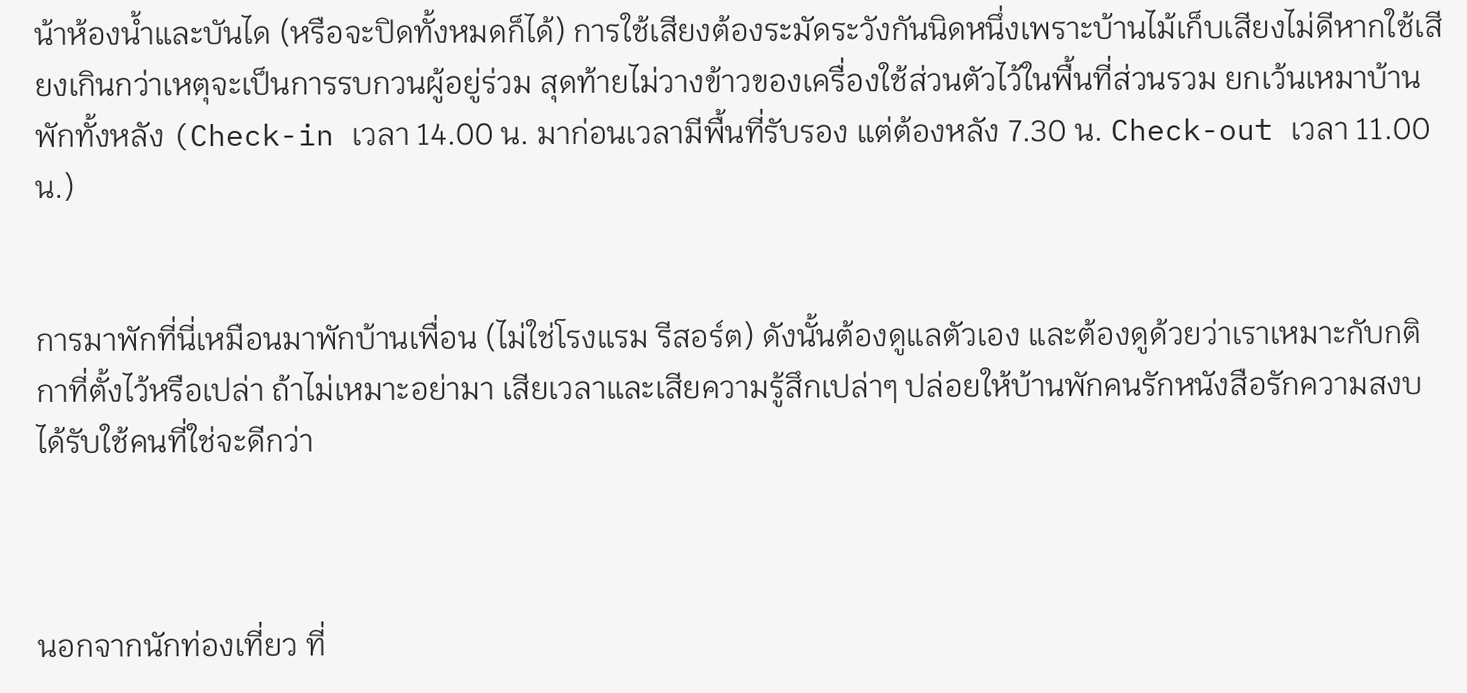น้าห้องน้ำและบันได (หรือจะปิดทั้งหมดก็ได้) การใช้เสียงต้องระมัดระวังกันนิดหนึ่งเพราะบ้านไม้เก็บเสียงไม่ดีหากใช้เสียงเกินกว่าเหตุจะเป็นการรบกวนผู้อยู่ร่วม สุดท้ายไม่วางข้าวของเครื่องใช้ส่วนตัวไว้ในพื้นที่ส่วนรวม ยกเว้นเหมาบ้านพักทั้งหลัง (Check-in เวลา 14.00 น. มาก่อนเวลามีพื้นที่รับรอง แต่ต้องหลัง 7.30 น. Check-out เวลา 11.00 น.)


การมาพักที่นี่เหมือนมาพักบ้านเพื่อน (ไม่ใช่โรงแรม รีสอร์ต) ดังนั้นต้องดูแลตัวเอง และต้องดูด้วยว่าเราเหมาะกับกติกาที่ตั้งไว้หรือเปล่า ถ้าไม่เหมาะอย่ามา เสียเวลาและเสียความรู้สึกเปล่าๆ ปล่อยให้บ้านพักคนรักหนังสือรักความสงบได้รับใช้คนที่ใช่จะดีกว่า



นอกจากนักท่องเที่ยว ที่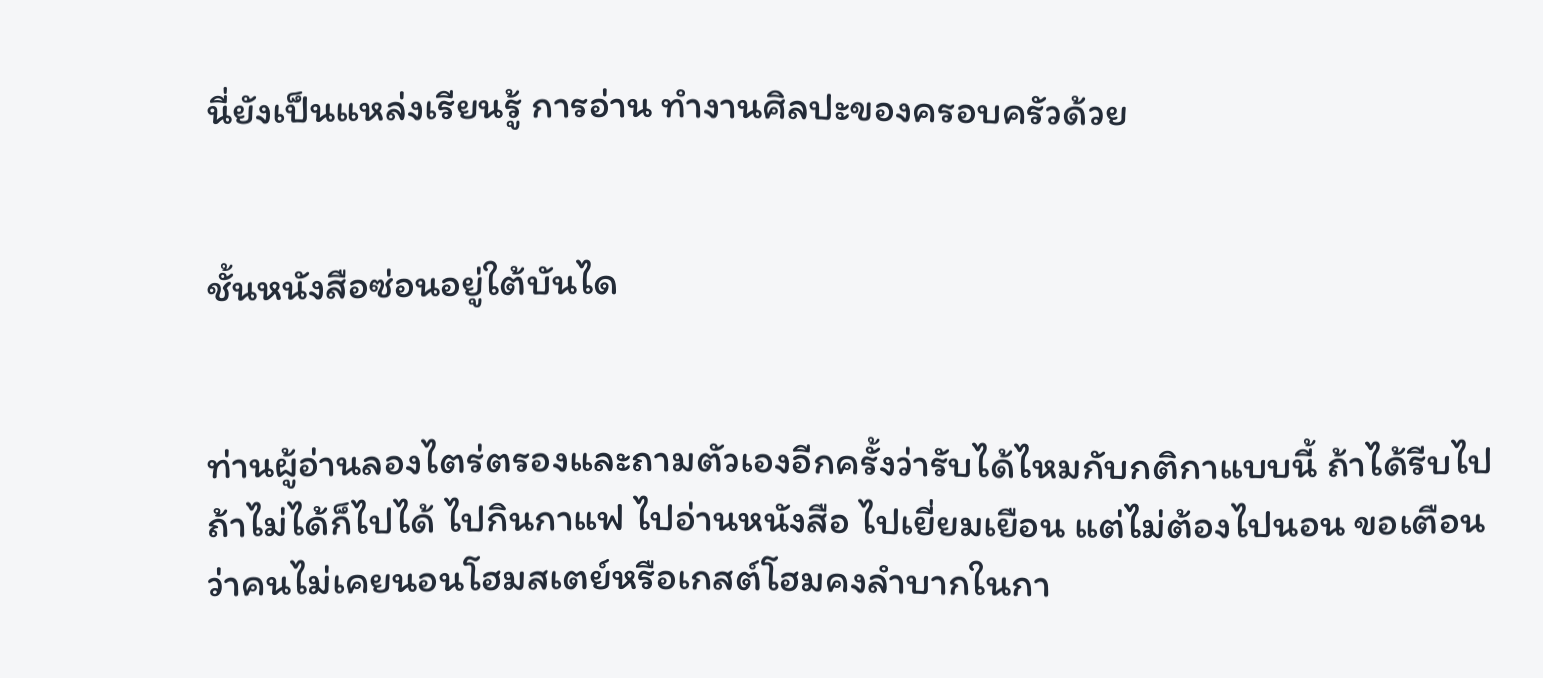นี่ยังเป็นแหล่งเรียนรู้ การอ่าน ทำงานศิลปะของครอบครัวด้วย


ชั้นหนังสือซ่อนอยู่ใต้บันได


ท่านผู้อ่านลองไตร่ตรองและถามตัวเองอีกครั้งว่ารับได้ไหมกับกติกาแบบนี้ ถ้าได้รีบไป ถ้าไม่ได้ก็ไปได้ ไปกินกาแฟ ไปอ่านหนังสือ ไปเยี่ยมเยือน แต่ไม่ต้องไปนอน ขอเตือนว่าคนไม่เคยนอนโฮมสเตย์หรือเกสต์โฮมคงลำบากในกา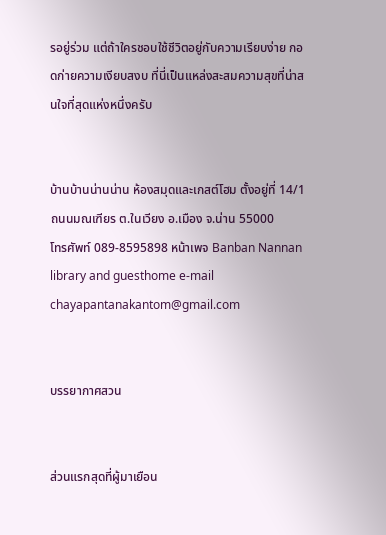รอยู่ร่วม แต่ถ้าใครชอบใช้ชีวิตอยู่กับความเรียบง่าย กอดก่ายความเงียบสงบ ที่นี่เป็นแหล่งสะสมความสุขที่น่าสนใจที่สุดแห่งหนึ่งครับ


บ้านบ้านน่านน่าน ห้องสมุดและเกสต์โฮม ตั้งอยู่ที่ 14/1 ถนนมณเฑียร ต.ในเวียง อ.เมือง จ.น่าน 55000
โทรศัพท์ 089-8595898 หน้าเพจ Banban Nannan library and guesthome e-mail chayapantanakantom@gmail.com


บรรยากาศสวน


ส่วนแรกสุดที่ผู้มาเยือน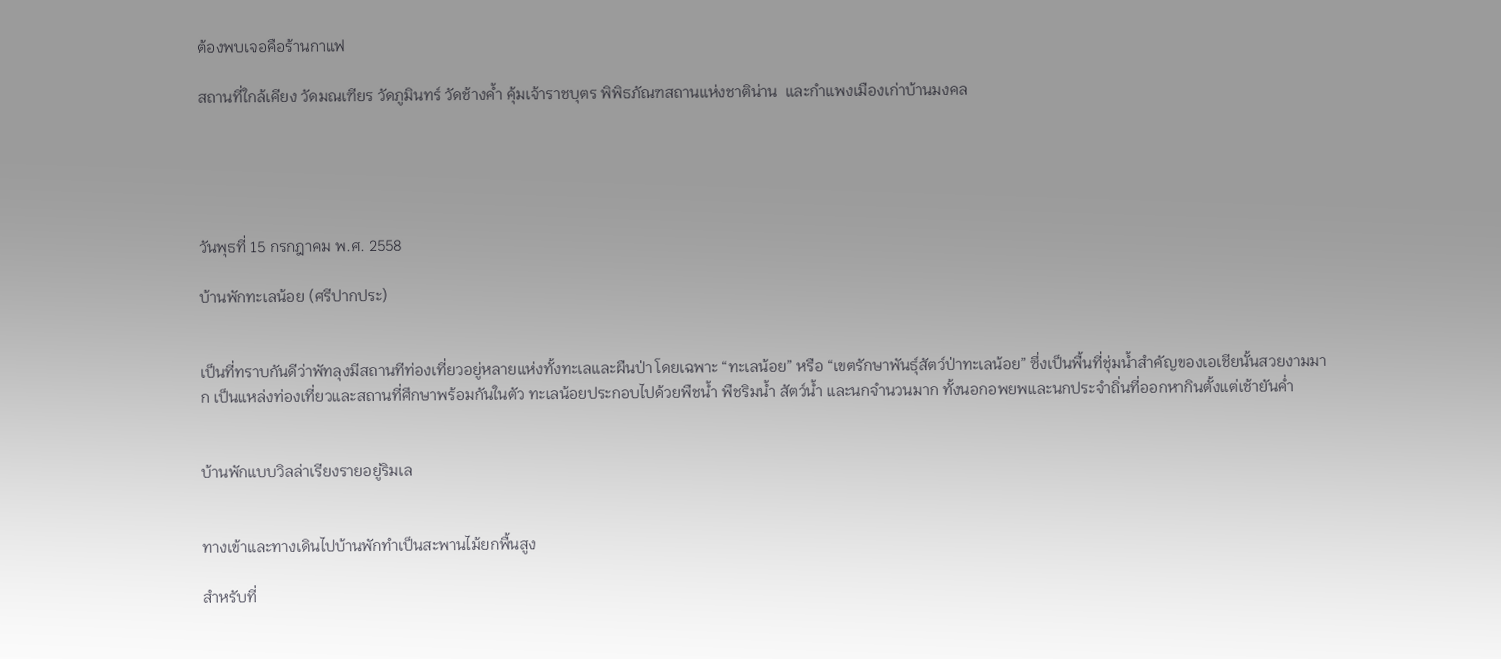ต้องพบเจอคือร้านกาแฟ

สถานที่ใกล้เคียง วัดมณเฑียร วัดภูมินทร์ วัดช้างค้ำ คุ้มเจ้าราชบุตร พิพิธภัณฑสถานแห่งชาติน่าน  และกำแพงเมืองเก่าบ้านมงคล





วันพุธที่ 15 กรกฎาคม พ.ศ. 2558

บ้านพักทะเลน้อย (ศรีปากประ)


เป็นที่ทราบกันดีว่าพัทลุงมีสถานทีท่องเที่ยวอยู่หลายแห่งทั้งทะเลและผืนป่า โดยเฉพาะ “ทะเลน้อย” หรือ “เขตรักษาพันธุ์สัตว์ป่าทะเลน้อย” ซึ่งเป็นพื้นที่ชุ่มน้ำสำคัญของเอเชียนั้นสวยงามมาก เป็นแหล่งท่องเที่ยวและสถานที่ศึกษาพร้อมกันในตัว ทะเลน้อยประกอบไปด้วยพืชน้ำ พืชริมน้ำ สัตว์น้ำ และนกจำนวนมาก ทั้งนอกอพยพและนกประจำถิ่นที่ออกหากินตั้งแต่เช้ายันค่ำ


บ้านพักแบบวิลล่าเรียงรายอยู่ริมเล


ทางเข้าและทางเดินไปบ้านพักทำเป็นสะพานไม้ยกพื้นสูง

สำหรับที่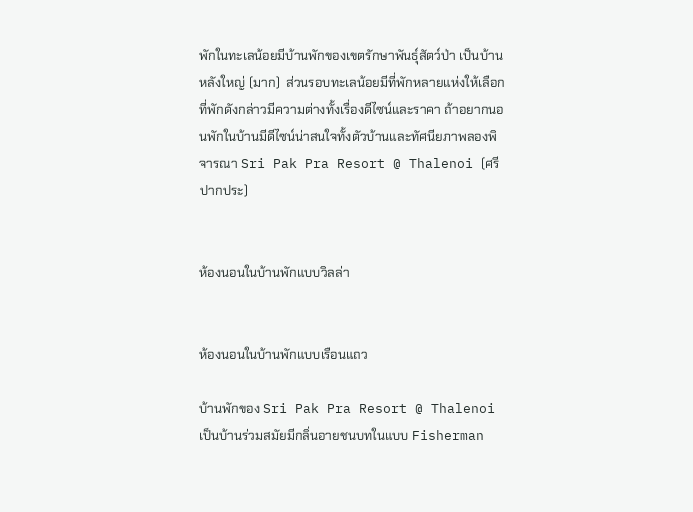พักในทะเลน้อยมีบ้านพักของเขตรักษาพันธุ์สัตว์ป่า เป็นบ้านหลังใหญ่ (มาก)  ส่วนรอบทะเลน้อยมีที่พักหลายแห่งให้เลือก ที่พักดังกล่าวมีความต่างทั้งเรื่องดีไซน์และราคา ถ้าอยากนอนพักในบ้านมีดีไซน์น่าสนใจทั้งตัวบ้านและทัศนียภาพลองพิจารณา Sri Pak Pra Resort @ Thalenoi (ศรีปากประ)


ห้องนอนในบ้านพักแบบวิลล่า


ห้องนอนในบ้านพักแบบเรือนแถว

บ้านพักของ Sri Pak Pra Resort @ Thalenoi เป็นบ้านร่วมสมัยมีกลิ่นอายชนบทในแบบ Fisherman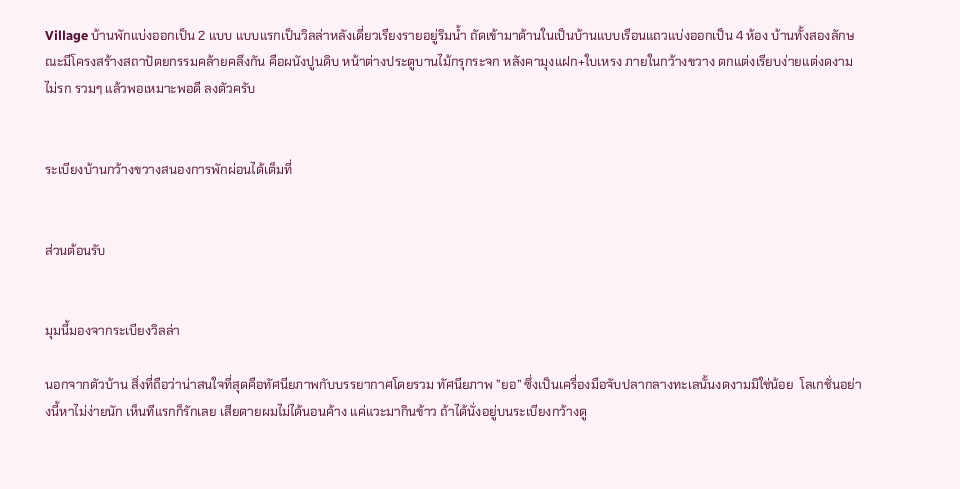Village บ้านพักแบ่งออกเป็น 2 แบบ แบบแรกเป็นวิลล่าหลังเดี่ยวเรียงรายอยู่ริมน้ำ ถัดเข้ามาด้านในเป็นบ้านแบบเรือนแถวแบ่งออกเป็น 4 ห้อง บ้านทั้งสองลักษณะมีโครงสร้างสถาปัตยกรรมคล้ายคลึงกัน คือผนังปูนดิบ หน้าต่างประตูบานไม้กรุกระจก หลังคามุงแฝก+ใบเหรง ภายในกว้างขวาง ตกแต่งเรียบง่ายแต่งดงาม ไม่รก รวมๆ แล้วพอเหมาะพอดี ลงตัวครับ


ระเบียงบ้านกว้างขวางสนองการพักผ่อนได้เต็มที่


ส่วนต้อนรับ


มุมนี้มองจากระเบียงวิลล่า

นอกจากตัวบ้าน สิ่งที่ถือว่าน่าสนใจที่สุดคือทัศนียภาพกับบรรยากาศโดยรวม ทัศนียภาพ ”ยอ” ซึ่งเป็นเครื่องมือจับปลากลางทะเลนั้นงดงามมิใช่น้อย  โลเกชั่นอย่างนี้หาไม่ง่ายนัก เห็นทีแรกก็รักเลย เสียดายผมไม่ได้นอนค้าง แค่แวะมากินข้าว ถ้าได้นั่งอยู่บนระเบียงกว้างดู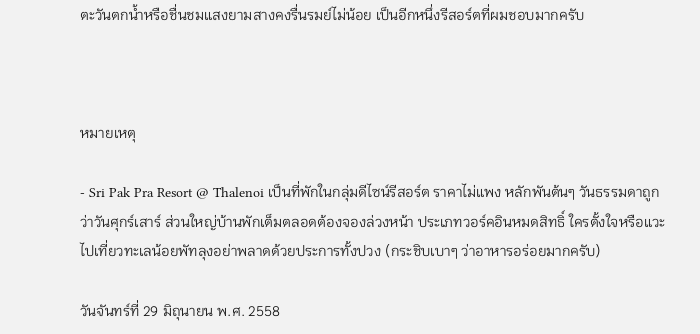ตะวันตกน้ำหรือชื่นชมแสงยามสางคงรื่นรมย์ไม่น้อย เป็นอีกหนึ่งรีสอร์ตที่ผมชอบมากครับ



หมายเหตุ

- Sri Pak Pra Resort @ Thalenoi เป็นที่พักในกลุ่มดีไซน์รีสอร์ต ราคาไม่แพง หลักพันต้นๆ วันธรรมดาถูกว่าวันศุกร์เสาร์ ส่วนใหญ่บ้านพักเต็มตลอดต้องจองล่วงหน้า ประเภทวอร์คอินหมดสิทธิ์ ใครตั้งใจหรือแวะไปเที่ยวทะเลน้อยพัทลุงอย่าพลาดด้วยประการทั้งปวง (กระชิบเบาๆ ว่าอาหารอร่อยมากครับ)

วันจันทร์ที่ 29 มิถุนายน พ.ศ. 2558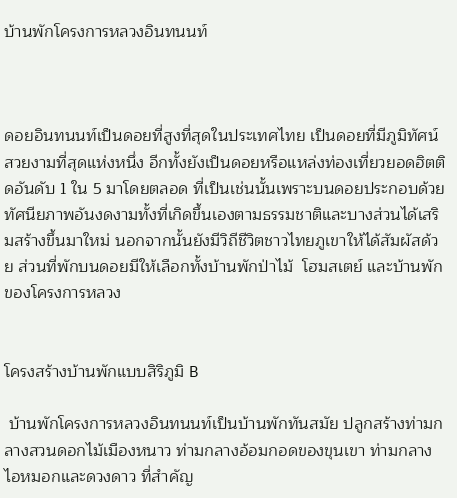บ้านพักโครงการหลวงอินทนนท์



ดอยอินทนนท์เป็นดอยที่สูงที่สุดในประเทศไทย เป็นดอยที่มีภูมิทัศน์สวยงามที่สุดแห่งหนึ่ง อีกทั้งยังเป็นดอยหรือแหล่งท่องเที่ยวยอดฮิตติดอันดับ 1 ใน 5 มาโดยตลอด ที่เป็นเช่นนั้นเพราะบนดอยประกอบด้วยทัศนียภาพอันงดงามทั้งที่เกิดขึ้นเองตามธรรมชาติและบางส่วนได้เสริมสร้างขึ้นมาใหม่ นอกจากนั้นยังมีวิถีชีวิตชาวไทยภูเขาให้ได้สัมผัสด้วย ส่วนที่พักบนดอยมีให้เลือกทั้งบ้านพักป่าไม้  โฮมสเตย์ และบ้านพักของโครงการหลวง


โครงสร้างบ้านพักแบบสิริภูมิ B

 บ้านพักโครงการหลวงอินทนนท์เป็นบ้านพักทันสมัย ปลูกสร้างท่ามกลางสวนดอกไม้เมืองหนาว ท่ามกลางอ้อมกอดของขุนเขา ท่ามกลางไอหมอกและดวงดาว ที่สำคัญ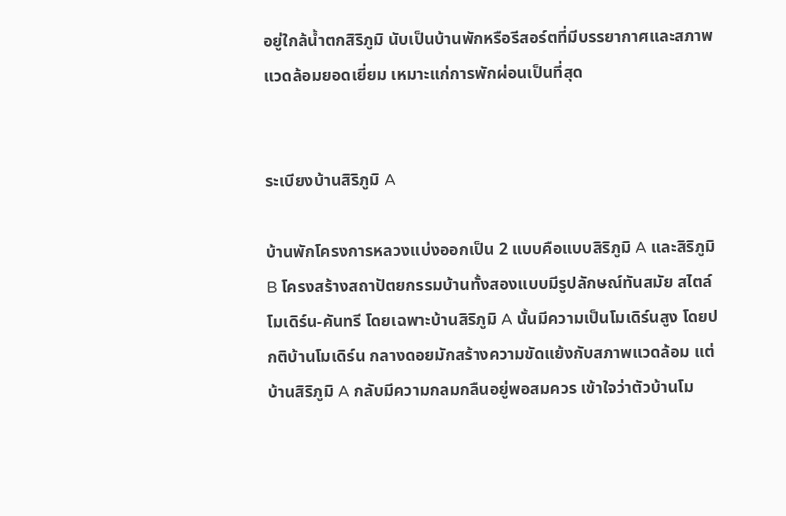อยู่ใกล้น้ำตกสิริภูมิ นับเป็นบ้านพักหรือรีสอร์ตที่มีบรรยากาศและสภาพแวดล้อมยอดเยี่ยม เหมาะแก่การพักผ่อนเป็นที่สุด


ระเบียงบ้านสิริภูมิ A

บ้านพักโครงการหลวงแบ่งออกเป็น 2 แบบคือแบบสิริภูมิ A และสิริภูมิ B โครงสร้างสถาปัตยกรรมบ้านทั้งสองแบบมีรูปลักษณ์ทันสมัย สไตล์โมเดิร์น-คันทรี โดยเฉพาะบ้านสิริภูมิ A นั้นมีความเป็นโมเดิร์นสูง โดยปกติบ้านโมเดิร์น กลางดอยมักสร้างความขัดแย้งกับสภาพแวดล้อม แต่บ้านสิริภูมิ A กลับมีความกลมกลืนอยู่พอสมควร เข้าใจว่าตัวบ้านโม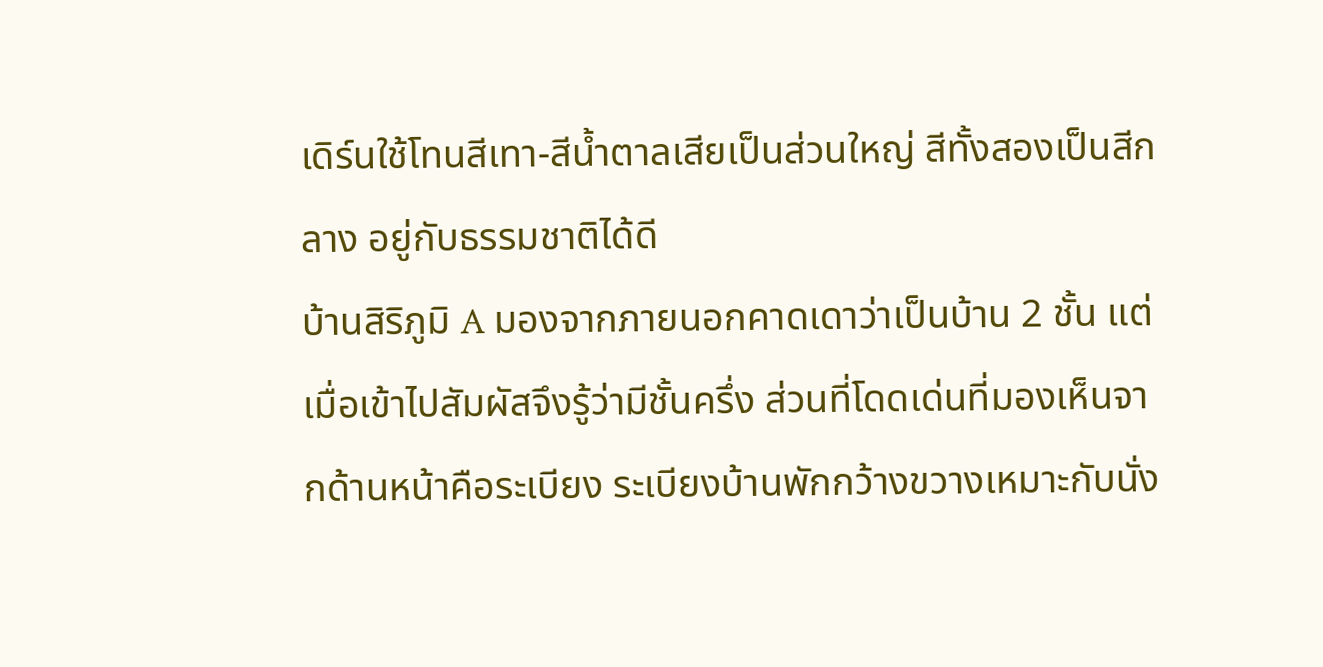เดิร์นใช้โทนสีเทา-สีน้ำตาลเสียเป็นส่วนใหญ่ สีทั้งสองเป็นสีกลาง อยู่กับธรรมชาติได้ดี
บ้านสิริภูมิ A มองจากภายนอกคาดเดาว่าเป็นบ้าน 2 ชั้น แต่เมื่อเข้าไปสัมผัสจึงรู้ว่ามีชั้นครึ่ง ส่วนที่โดดเด่นที่มองเห็นจากด้านหน้าคือระเบียง ระเบียงบ้านพักกว้างขวางเหมาะกับนั่ง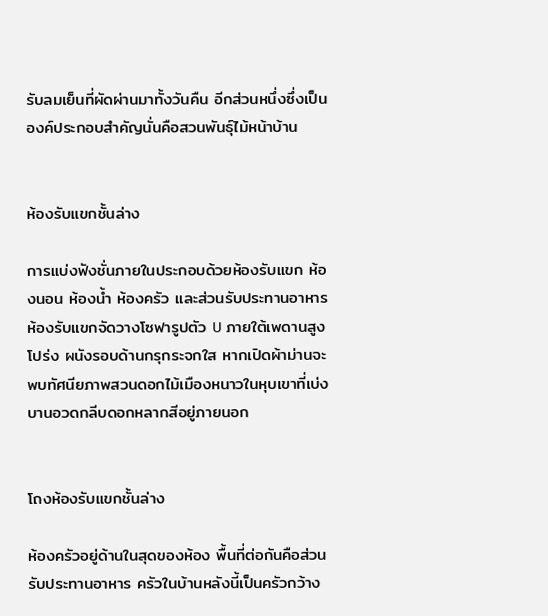รับลมเย็นที่ผัดผ่านมาทั้งวันคืน อีกส่วนหนึ่งซึ่งเป็นองค์ประกอบสำคัญนั่นคือสวนพันธุ์ไม้หน้าบ้าน


ห้องรับแขกชั้นล่าง

การแบ่งฟังชั่นภายในประกอบด้วยห้องรับแขก ห้องนอน ห้องน้ำ ห้องครัว และส่วนรับประทานอาหาร
ห้องรับแขกจัดวางโซฟารูปตัว U ภายใต้เพดานสูงโปร่ง ผนังรอบด้านกรุกระจกใส หากเปิดผ้าม่านจะพบทัศนียภาพสวนดอกไม้เมืองหนาวในหุบเขาที่เบ่งบานอวดกลีบดอกหลากสีอยู่ภายนอก


โถงห้องรับแขกชั้นล่าง

ห้องครัวอยู่ด้านในสุดของห้อง พื้นที่ต่อกันคือส่วนรับประทานอาหาร ครัวในบ้านหลังนี้เป็นครัวกว้าง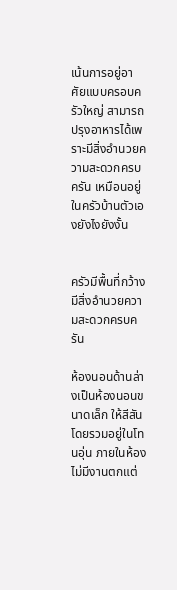เน้นการอยู่อาศัยแบบครอบครัวใหญ่ สามารถปรุงอาหารได้เพราะมีสิ่งอำนวยความสะดวกครบครัน เหมือนอยู่ในครัวบ้านตัวเองยังไงยังงั้น


ครัวมีพื้นที่กว้าง มีสิ่งอำนวยความสะดวกครบครัน

ห้องนอนด้านล่างเป็นห้องนอนขนาดเล็ก ให้สีสันโดยรวมอยู่ในโทนอุ่น ภายในห้องไม่มีงานตกแต่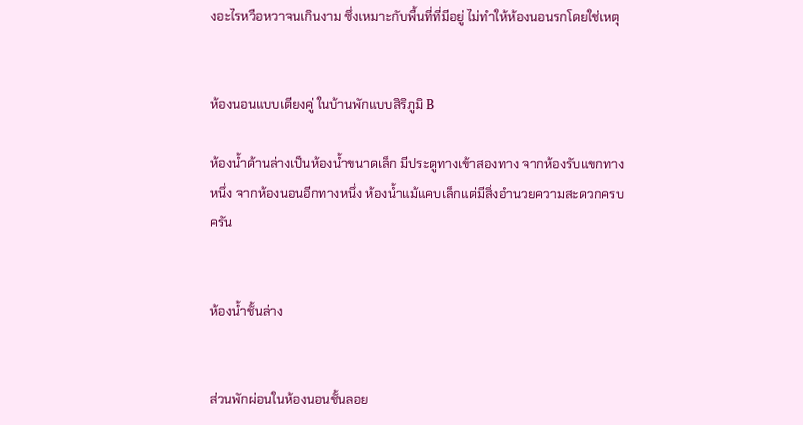งอะไรหวือหวาจนเกินงาม ซึ่งเหมาะกับพื้นที่ที่มีอยู่ ไม่ทำให้ห้องนอนรกโดยใช่เหตุ


ห้องนอนแบบเตียงคู่ ในบ้านพักแบบสิริภูมิ B

ห้องน้ำด้านล่างเป็นห้องน้ำขนาดเล็ก มีประตูทางเข้าสองทาง จากห้องรับแขกทางหนึ่ง จากห้องนอนอีกทางหนึ่ง ห้องน้ำแม้แคบเล็กแต่มีสิ่งอำนวยความสะดวกครบครัน


ห้องน้ำชั้นล่าง


ส่วนพักผ่อนในห้องนอนชั้นลอย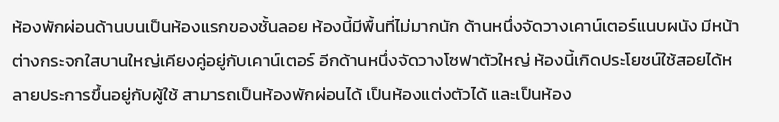ห้องพักผ่อนด้านบนเป็นห้องแรกของชั้นลอย ห้องนี้มีพื้นที่ไม่มากนัก ด้านหนึ่งจัดวางเคาน์เตอร์แนบผนัง มีหน้าต่างกระจกใสบานใหญ่เคียงคู่อยู่กับเคาน์เตอร์ อีกด้านหนึ่งจัดวางโซฟาตัวใหญ่ ห้องนี้เกิดประโยชน์ใช้สอยได้หลายประการขึ้นอยู่กับผู้ใช้ สามารถเป็นห้องพักผ่อนได้ เป็นห้องแต่งตัวได้ และเป็นห้อง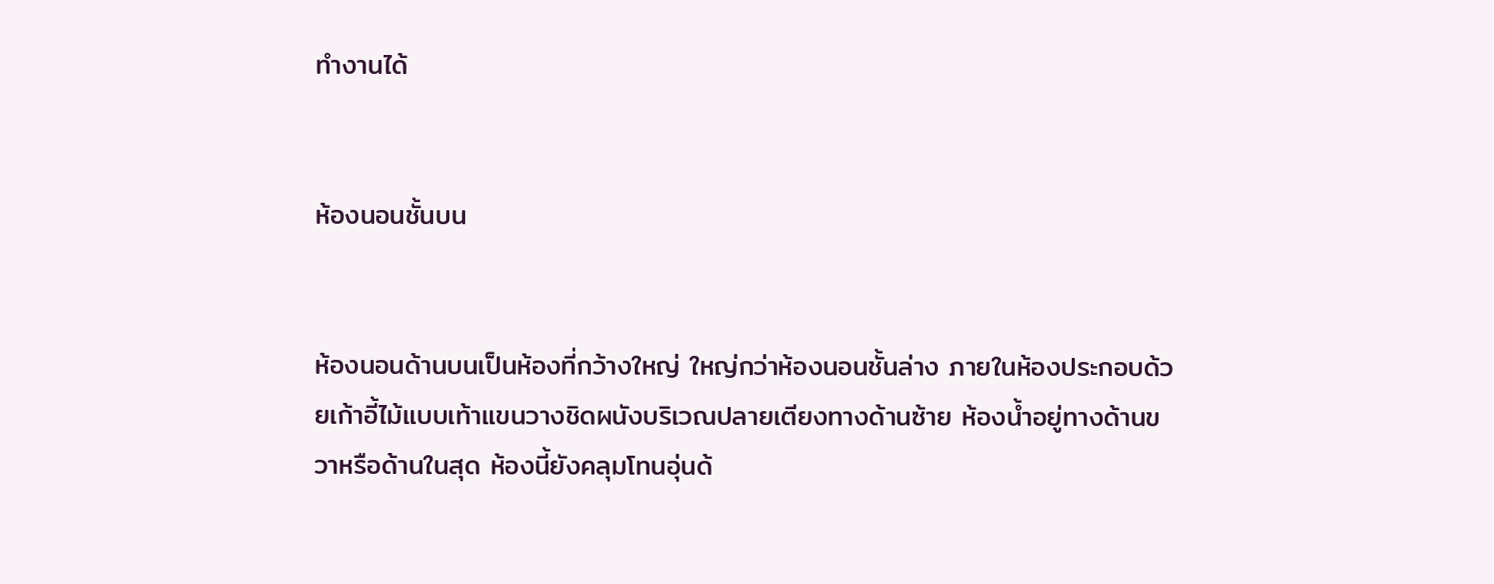ทำงานได้


ห้องนอนชั้นบน


ห้องนอนด้านบนเป็นห้องที่กว้างใหญ่ ใหญ่กว่าห้องนอนชั้นล่าง ภายในห้องประกอบด้วยเก้าอี้ไม้แบบเท้าแขนวางชิดผนังบริเวณปลายเตียงทางด้านซ้าย ห้องน้ำอยู่ทางด้านขวาหรือด้านในสุด ห้องนี้ยังคลุมโทนอุ่นด้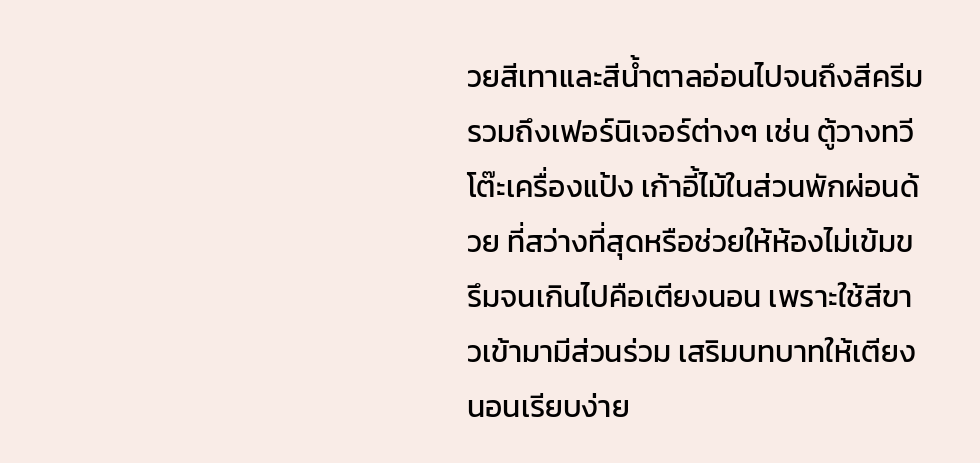วยสีเทาและสีน้ำตาลอ่อนไปจนถึงสีครีม รวมถึงเฟอร์นิเจอร์ต่างๆ เช่น ตู้วางทวี โต๊ะเครื่องแป้ง เก้าอี้ไม้ในส่วนพักผ่อนด้วย ที่สว่างที่สุดหรือช่วยให้ห้องไม่เข้มขรึมจนเกินไปคือเตียงนอน เพราะใช้สีขาวเข้ามามีส่วนร่วม เสริมบทบาทให้เตียงนอนเรียบง่าย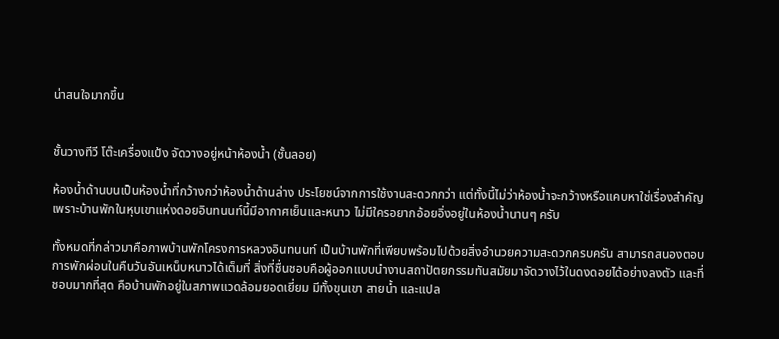น่าสนใจมากขึ้น


ชั้นวางทีวี โต๊ะเครื่องแป้ง จัดวางอยู่หน้าห้องน้ำ (ชั้นลอย)

ห้องน้ำด้านบนเป็นห้องน้ำที่กว้างกว่าห้องน้ำด้านล่าง ประโยชน์จากการใช้งานสะดวกกว่า แต่ทั้งนี้ไม่ว่าห้องน้ำจะกว้างหรือแคบหาใช่เรื่องสำคัญเพราะบ้านพักในหุบเขาแห่งดอยอินทนนท์นี้มีอากาศเย็นและหนาว ไม่มีใครอยากอ้อยอิ่งอยู่ในห้องน้ำนานๆ ครับ

ทั้งหมดที่กล่าวมาคือภาพบ้านพักโครงการหลวงอินทนนท์ เป็นบ้านพักที่เพียบพร้อมไปด้วยสิ่งอำนวยความสะดวกครบครัน สามารถสนองตอบการพักผ่อนในคืนวันอันเหน็บหนาวได้เต็มที่ สิ่งที่ชื่นชอบคือผู้ออกแบบนำงานสถาปัตยกรรมทันสมัยมาจัดวางไว้ในดงดอยได้อย่างลงตัว และที่ชอบมากที่สุด คือบ้านพักอยู่ในสภาพแวดล้อมยอดเยี่ยม มีทั้งขุนเขา สายน้ำ และแปล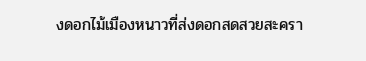งดอกไม้เมืองหนาวที่ส่งดอกสดสวยสะครา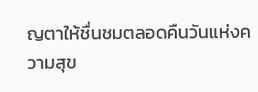ญตาให้ชื่นชมตลอดคืนวันแห่งความสุข